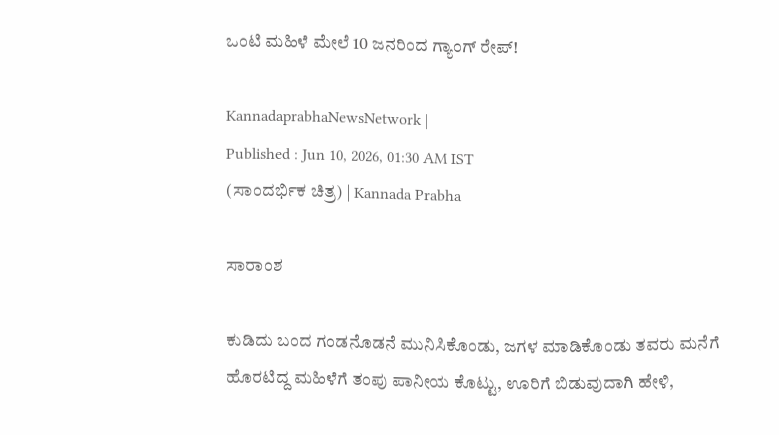ಒಂಟಿ ಮಹಿಳೆ ಮೇಲೆ 10 ಜನರಿಂದ ಗ್ಯಾಂಗ್ ರೇಪ್‌!

KannadaprabhaNewsNetwork |
Published : Jun 10, 2026, 01:30 AM IST
(ಸಾಂದರ್ಭಿಕ ಚಿತ್ರ) | Kannada Prabha

ಸಾರಾಂಶ

ಕುಡಿದು ಬಂದ ಗಂಡನೊಡನೆ ಮುನಿಸಿಕೊಂಡು, ಜಗಳ ಮಾಡಿಕೊಂಡು ತವರು ಮನೆಗೆ ಹೊರಟಿದ್ದ ಮಹಿಳೆಗೆ ತಂಪು ಪಾನೀಯ ಕೊಟ್ಟು, ಊರಿಗೆ ಬಿಡುವುದಾಗಿ ಹೇಳಿ,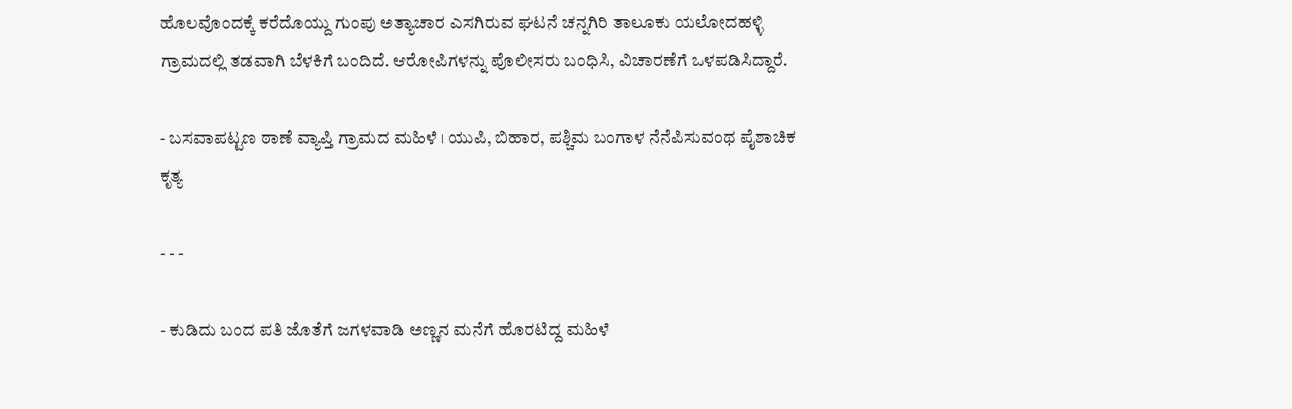ಹೊಲವೊಂದಕ್ಕೆ ಕರೆದೊಯ್ದು ಗುಂಪು ಅತ್ಯಾಚಾರ ಎಸಗಿರುವ ಘಟನೆ ಚನ್ನಗಿರಿ ತಾಲೂಕು ಯಲೋದಹಳ್ಳಿ ಗ್ರಾಮದಲ್ಲಿ ತಡವಾಗಿ ಬೆಳಕಿಗೆ ಬಂದಿದೆ. ಆರೋಪಿಗಳನ್ನು ಪೊಲೀಸರು ಬಂಧಿಸಿ, ವಿಚಾರಣೆಗೆ ಒಳಪಡಿಸಿದ್ದಾರೆ.

- ಬಸವಾಪಟ್ಟಣ ಠಾಣೆ ವ್ಯಾಪ್ತಿ ಗ್ರಾಮದ ಮಹಿಳೆ । ಯುಪಿ, ಬಿಹಾರ, ಪಶ್ಚಿಮ ಬಂಗಾಳ‍ ನೆನೆಪಿಸುವಂಥ ಪೈಶಾಚಿಕ ಕೃತ್ಯ

- - -

- ಕುಡಿದು ಬಂದ ಪತಿ ಜೊತೆಗೆ ಜಗಳವಾಡಿ ಅಣ್ಣನ ಮನೆಗೆ ಹೊರಟಿದ್ದ ಮಹಿಳೆ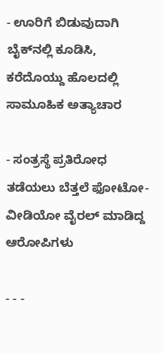- ಊರಿಗೆ ಬಿಡುವುದಾಗಿ ಬೈಕ್‌ನಲ್ಲಿ ಕೂಡಿಸಿ, ಕರೆದೊಯ್ದು ಹೊಲದಲ್ಲಿ ಸಾಮೂಹಿಕ ಅತ್ಯಾಚಾರ

- ಸಂತ್ರಸ್ಥೆ ಪ್ರತಿರೋಧ ತಡೆಯಲು ಬೆತ್ತಲೆ ಫೋಟೋ-ವೀಡಿಯೋ ವೈರಲ್ ಮಾಡಿದ್ದ ಆರೋಪಿಗಳು

- - -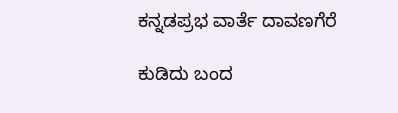ಕನ್ನಡಪ್ರಭ ವಾರ್ತೆ ದಾವಣಗೆರೆ

ಕುಡಿದು ಬಂದ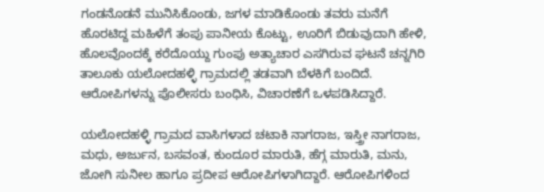ಗಂಡನೊಡನೆ ಮುನಿಸಿಕೊಂಡು, ಜಗಳ ಮಾಡಿಕೊಂಡು ತವರು ಮನೆಗೆ ಹೊರಟಿದ್ದ ಮಹಿಳೆಗೆ ತಂಪು ಪಾನೀಯ ಕೊಟ್ಟು, ಊರಿಗೆ ಬಿಡುವುದಾಗಿ ಹೇಳಿ, ಹೊಲವೊಂದಕ್ಕೆ ಕರೆದೊಯ್ದು ಗುಂಪು ಅತ್ಯಾಚಾರ ಎಸಗಿರುವ ಘಟನೆ ಚನ್ನಗಿರಿ ತಾಲೂಕು ಯಲೋದಹಳ್ಳಿ ಗ್ರಾಮದಲ್ಲಿ ತಡವಾಗಿ ಬೆಳಕಿಗೆ ಬಂದಿದೆ. ಆರೋಪಿಗಳನ್ನು ಪೊಲೀಸರು ಬಂಧಿಸಿ, ವಿಚಾರಣೆಗೆ ಒಳಪಡಿಸಿದ್ದಾರೆ.

ಯಲೋದಹಳ್ಳಿ ಗ್ರಾಮದ ವಾಸಿಗಳಾದ ಚಟಾಕಿ ನಾಗರಾಜ, ಇಸ್ತ್ರೀ ನಾಗರಾಜ, ಮಧು, ಅರ್ಜುನ, ಬಸವಂತ, ಕುಂದೂರ ಮಾರುತಿ, ಹೆಗ್ಗ ಮಾರುತಿ, ಮನು, ಜೋಗಿ ಸುನೀಲ ಹಾಗೂ ಪ್ರದೀಪ ಆರೋಪಿಗಳಾಗಿದ್ದಾರೆ. ಆರೋಪಿಗಳಿಂದ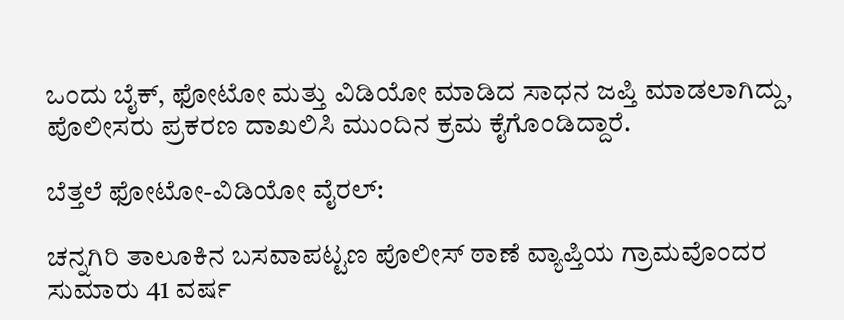ಒಂದು ಬೈಕ್, ಫೋಟೋ ಮತ್ತು ವಿಡಿಯೋ ಮಾಡಿದ ಸಾಧನ ಜಪ್ತಿ ಮಾಡಲಾಗಿದ್ದು, ಪೊಲೀಸರು ಪ್ರಕರಣ ದಾಖಲಿಸಿ ಮುಂದಿನ ಕ್ರಮ ಕೈಗೊಂಡಿದ್ದಾರೆ.

ಬೆತ್ತಲೆ ಫೋಟೋ-ವಿಡಿಯೋ ವೈರಲ್‌:

ಚನ್ನಗಿರಿ ತಾಲೂಕಿನ ಬಸವಾಪಟ್ಟಣ ಪೊಲೀಸ್ ಠಾಣೆ ವ್ಯಾಪ್ತಿಯ ಗ್ರಾಮವೊಂದರ ಸುಮಾರು 41 ವರ್ಷ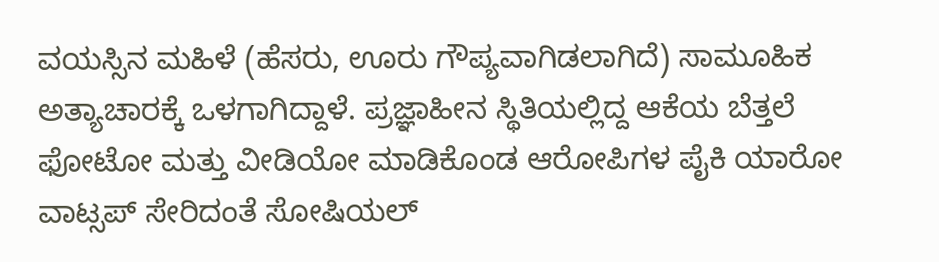ವಯಸ್ಸಿನ ಮಹಿಳೆ (ಹೆಸರು, ಊರು ಗೌಪ್ಯವಾಗಿಡಲಾಗಿದೆ) ಸಾಮೂಹಿಕ ಅತ್ಯಾಚಾರಕ್ಕೆ ಒಳಗಾಗಿದ್ದಾಳೆ. ಪ್ರಜ್ಞಾಹೀನ ಸ್ಥಿತಿಯಲ್ಲಿದ್ದ ಆಕೆಯ ಬೆತ್ತಲೆ ಫೋಟೋ ಮತ್ತು ವೀಡಿಯೋ ಮಾಡಿಕೊಂಡ ಆರೋಪಿಗಳ ಪೈಕಿ ಯಾರೋ ವಾಟ್ಸಪ್ ಸೇರಿದಂತೆ ಸೋಷಿಯಲ್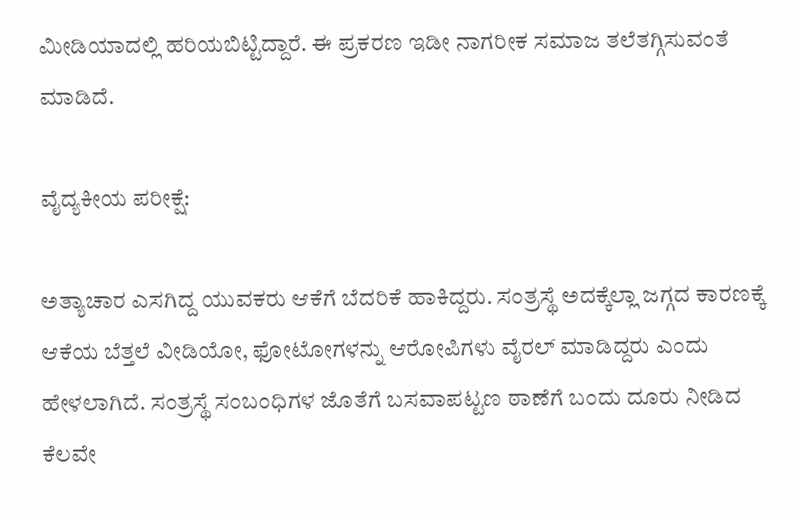ಮೀಡಿಯಾದಲ್ಲಿ ಹರಿಯಬಿಟ್ಟಿದ್ದಾರೆ. ಈ ಪ್ರಕರಣ ಇಡೀ ನಾಗರೀಕ ಸಮಾಜ ತಲೆತಗ್ಗಿಸುವಂತೆ ಮಾಡಿದೆ.

ವೈದ್ಯಕೀಯ ಪರೀಕ್ಷೆ:

ಅತ್ಯಾಚಾರ ಎಸಗಿದ್ದ ಯುವಕರು ಆಕೆಗೆ ಬೆದರಿಕೆ ಹಾಕಿದ್ದರು. ಸಂತ್ರಸ್ಥೆ ಅದಕ್ಕೆಲ್ಲಾ ಜಗ್ಗದ ಕಾರಣಕ್ಕೆ ಆಕೆಯ ಬೆತ್ತಲೆ ವೀಡಿಯೋ, ಫೋಟೋಗಳನ್ನು ಆರೋಪಿಗಳು ವೈರಲ್ ಮಾಡಿದ್ದರು ಎಂದು ಹೇಳಲಾಗಿದೆ. ಸಂತ್ರಸ್ಥೆ ಸಂಬಂಧಿಗಳ ಜೊತೆಗೆ ಬಸವಾಪಟ್ಟಣ ಠಾಣೆಗೆ ಬಂದು ದೂರು ನೀಡಿದ ಕೆಲವೇ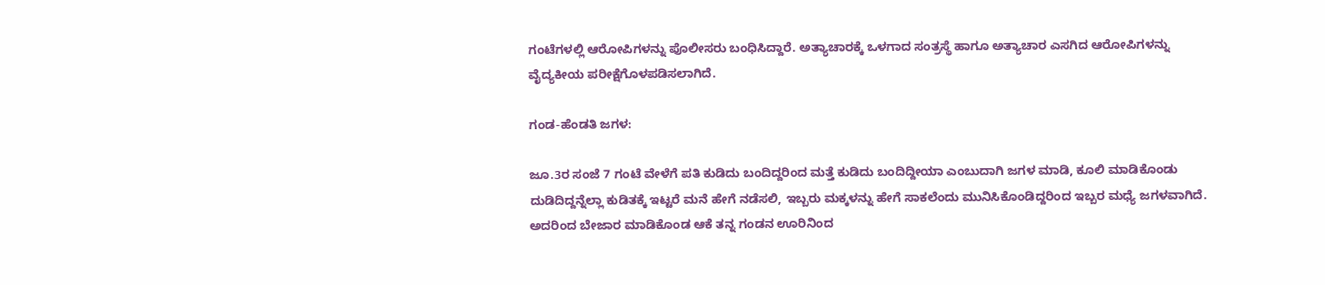ಗಂಟೆಗಳಲ್ಲಿ ಆರೋಪಿಗಳನ್ನು ಪೊಲೀಸರು ಬಂಧಿಸಿದ್ದಾರೆ. ಅತ್ಯಾಚಾರಕ್ಕೆ ಒಳಗಾದ ಸಂತ್ರಸ್ಥೆ ಹಾಗೂ ಅತ್ಯಾಚಾರ ಎಸಗಿದ ಆರೋಪಿಗಳನ್ನು ವೈದ್ಯಕೀಯ ಪರೀಕ್ಷೆಗೊಳಪಡಿಸಲಾಗಿದೆ.

ಗಂಡ-ಹೆಂಡತಿ ಜಗಳ:

ಜೂ.3ರ ಸಂಜೆ 7 ಗಂಟೆ ವೇಳೆಗೆ ಪತಿ ಕುಡಿದು ಬಂದಿದ್ದರಿಂದ ಮತ್ತೆ ಕುಡಿದು ಬಂದಿದ್ದೀಯಾ ಎಂಬುದಾಗಿ ಜಗಳ ಮಾಡಿ, ಕೂಲಿ ಮಾಡಿಕೊಂಡು ದುಡಿದಿದ್ದನ್ನೆಲ್ಲಾ ಕುಡಿತಕ್ಕೆ ಇಟ್ಟರೆ ಮನೆ ಹೇಗೆ ನಡೆಸಲಿ, ಇಬ್ಬರು ಮಕ್ಕಳನ್ನು ಹೇಗೆ ಸಾಕಲೆಂದು ಮುನಿಸಿಕೊಂಡಿದ್ದರಿಂದ ಇಬ್ಬರ ಮಧ್ಯೆ ಜಗಳವಾಗಿದೆ. ಅದರಿಂದ ಬೇಜಾರ ಮಾಡಿಕೊಂಡ ಆಕೆ ತನ್ನ ಗಂಡನ ಊರಿನಿಂದ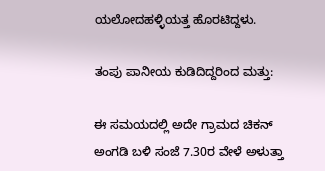ಯಲೋದಹಳ್ಳಿಯತ್ತ ಹೊರಟಿದ್ದಳು.

ತಂಪು ಪಾನೀಯ ಕುಡಿದಿದ್ದರಿಂದ ಮತ್ತು:

ಈ ಸಮಯದಲ್ಲಿ ಅದೇ ಗ್ರಾಮದ ಚಿಕನ್ ಅಂಗಡಿ ಬಳಿ ಸಂಜೆ 7.30ರ ವೇಳೆ ಅಳುತ್ತಾ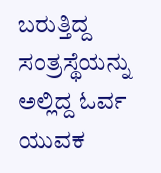ಬರುತ್ತಿದ್ದ ಸಂತ್ರಸ್ಥೆಯನ್ನು ಅಲ್ಲಿದ್ದ ಓರ್ವ ಯುವಕ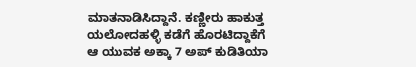ಮಾತನಾಡಿಸಿದ್ದಾನೆ. ಕಣ್ಣೀರು ಹಾಕುತ್ತ ಯಲೋದಹಳ್ಳಿ ಕಡೆಗೆ ಹೊರಟಿದ್ದಾಕೆಗೆ ಆ ಯುವಕ ಅಕ್ಕಾ 7 ಅಪ್ ಕುಡಿತಿಯಾ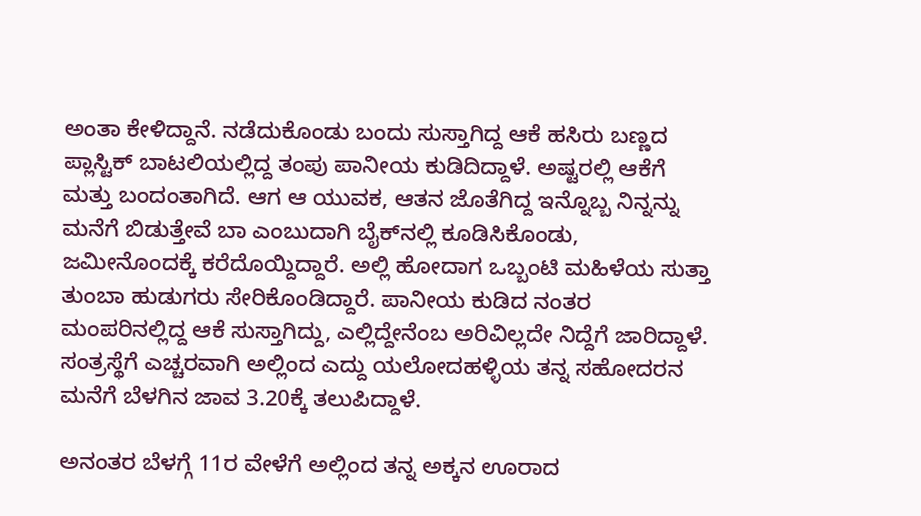ಅಂತಾ ಕೇಳಿದ್ದಾನೆ. ನಡೆದುಕೊಂಡು ಬಂದು ಸುಸ್ತಾಗಿದ್ದ ಆಕೆ ಹಸಿರು ಬಣ್ಣದ ಪ್ಲಾಸ್ಟಿಕ್ ಬಾಟಲಿಯಲ್ಲಿದ್ದ ತಂಪು ಪಾನೀಯ ಕುಡಿದಿದ್ದಾಳೆ. ಅಷ್ಟರಲ್ಲಿ ಆಕೆಗೆ ಮತ್ತು ಬಂದಂತಾಗಿದೆ. ಆಗ ಆ ಯುವಕ, ಆತನ ಜೊತೆಗಿದ್ದ ಇನ್ನೊಬ್ಬ ನಿನ್ನನ್ನು ಮನೆಗೆ ಬಿಡುತ್ತೇವೆ ಬಾ ಎಂಬುದಾಗಿ ಬೈಕ್‌ನಲ್ಲಿ ಕೂಡಿಸಿಕೊಂಡು, ಜಮೀನೊಂದಕ್ಕೆ ಕರೆದೊಯ್ದಿದ್ದಾರೆ. ಅಲ್ಲಿ ಹೋದಾಗ ಒಬ್ಬಂಟಿ ಮಹಿಳೆಯ ಸುತ್ತಾ ತುಂಬಾ ಹುಡುಗರು ಸೇರಿಕೊಂಡಿದ್ದಾರೆ. ಪಾನೀಯ ಕುಡಿದ ನಂತರ ಮಂಪರಿನಲ್ಲಿದ್ದ ಆಕೆ ಸುಸ್ತಾಗಿದ್ದು, ಎಲ್ಲಿದ್ದೇನೆಂಬ ಅರಿವಿಲ್ಲದೇ ನಿದ್ದೆಗೆ ಜಾರಿದ್ದಾಳೆ. ಸಂತ್ರಸ್ಥೆಗೆ ಎಚ್ಚರವಾಗಿ ಅಲ್ಲಿಂದ ಎದ್ದು ಯಲೋದಹಳ್ಳಿಯ ತನ್ನ ಸಹೋದರನ ಮನೆಗೆ ಬೆಳಗಿನ ಜಾವ 3.20ಕ್ಕೆ ತಲುಪಿದ್ದಾಳೆ.

ಅನಂತರ ಬೆಳಗ್ಗೆ 11ರ ವೇಳೆಗೆ ಅಲ್ಲಿಂದ ತನ್ನ ಅಕ್ಕನ ಊರಾದ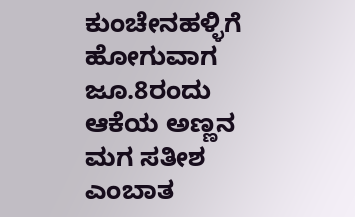ಕುಂಚೇನಹಳ್ಳಿಗೆ ಹೋಗುವಾಗ ಜೂ.8ರಂದು ಆಕೆಯ ಅಣ್ಣನ ಮಗ ಸತೀಶ ಎಂಬಾತ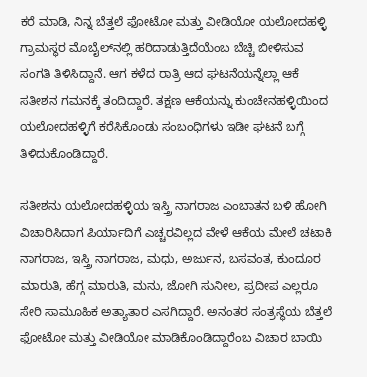ಕರೆ ಮಾಡಿ, ನಿನ್ನ ಬೆತ್ತಲೆ ಫೋಟೋ ಮತ್ತು ವೀಡಿಯೋ ಯಲೋದಹಳ್ಳಿ ಗ್ರಾಮಸ್ಥರ ಮೊಬೈಲ್‌ನಲ್ಲಿ ಹರಿದಾಡುತ್ತಿದೆಯೆಂಬ ಬೆಚ್ಚಿ ಬೀಳಿಸುವ ಸಂಗತಿ ತಿಳಿಸಿದ್ದಾನೆ. ಆಗ ಕಳೆದ ರಾತ್ರಿ ಆದ ಘಟನೆಯನ್ನೆಲ್ಲಾ ಆಕೆ ಸತೀಶನ ಗಮನಕ್ಕೆ ತಂದಿದ್ದಾರೆ. ತಕ್ಷಣ ಆಕೆಯನ್ನು ಕುಂಚೇನಹಳ್ಳಿಯಿಂದ ಯಲೋದಹಳ್ಳಿಗೆ ಕರೆಸಿಕೊಂಡು ಸಂಬಂಧಿಗಳು ಇಡೀ ಘಟನೆ ಬಗ್ಗೆ ತಿಳಿದುಕೊಂಡಿದ್ದಾರೆ.

ಸತೀಶನು ಯಲೋದಹಳ್ಳಿಯ ಇಸ್ತ್ರಿ ನಾಗರಾಜ ಎಂಬಾತನ ಬಳಿ ಹೋಗಿ ವಿಚಾರಿಸಿದಾಗ ಪಿರ್ಯಾದಿಗೆ ಎಚ್ಚರವಿಲ್ಲದ ವೇಳೆ ಆಕೆಯ ಮೇಲೆ ಚಟಾಕಿ ನಾಗರಾಜ, ಇಸ್ತ್ರಿ ನಾಗರಾಜ, ಮಧು, ಅರ್ಜುನ, ಬಸವಂತ, ಕುಂದೂರ ಮಾರುತಿ, ಹೆಗ್ಗ ಮಾರುತಿ, ಮನು, ಜೋಗಿ ಸುನೀಲ, ಪ್ರದೀಪ ಎಲ್ಲರೂ ಸೇರಿ ಸಾಮೂಹಿಕ ಅತ್ಯಾತಾರ ಎಸಗಿದ್ದಾರೆ. ಅನಂತರ ಸಂತ್ರಸ್ಥೆಯ ಬೆತ್ತಲೆ ಫೋಟೋ ಮತ್ತು ವೀಡಿಯೋ ಮಾಡಿಕೊಂಡಿದ್ದಾರೆಂಬ ವಿಚಾರ ಬಾಯಿ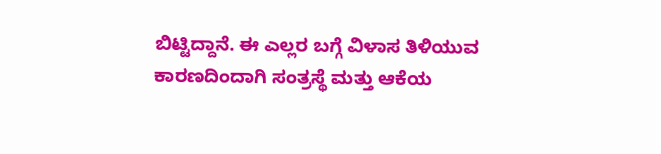ಬಿಟ್ಟಿದ್ದಾನೆ. ಈ ಎಲ್ಲರ ಬಗ್ಗೆ ವಿಳಾಸ ತಿಳಿಯುವ ಕಾರಣದಿಂದಾಗಿ ಸಂತ್ರಸ್ಥೆ ಮತ್ತು ಆಕೆಯ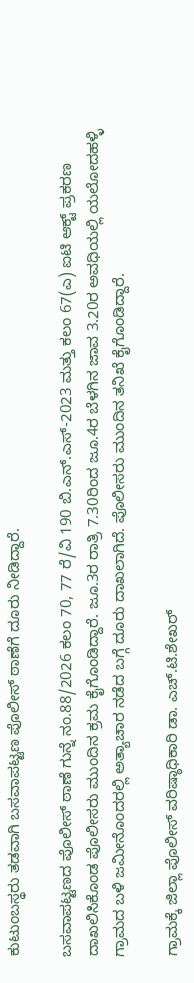ಕುಟುಂಬಸ್ಥರು ತಡವಾಗಿ ಬಸವಾಪಟ್ಟಣ ಪೊಲೀಸ್ ಠಾಣೆಗೆ ದೂರು ನೀಡಿದ್ದಾರೆ.

ಬಸವಾಪಟ್ಟಣದ ಪೊಲೀಸ್ ಠಾಣೆ ಗುನ್ನೆ ನಂ.88/2026 ಕಲಂ 70, 77 ರೆ/ವಿ 190 ಬಿ.ಎನ್.ಎಸ್-2023 ಮತ್ತು ಕಲಂ 67(ಎ) ಐಟಿ ಆಕ್ಟ್ ಪ್ರಕರಣ ದಾಖಲಿಸಿಕೊಂಡ ಪೊಲೀಸರು ಮುಂದಿನ ಕ್ರಮ ಕೈಗೊಂಡಿದ್ದಾರೆ. ಜೂ.3ರ ರಾತ್ರಿ 7.30ರಿಂದ ಜೂ.4ರ ಬೆಳಗಿನ ಜಾವ 3.20ರ ಅವಧಿಯಲ್ಲಿ ಯಲೋದಹಳ್ಳಿ ಗ್ರಾಮದ ಬಳಿ ಜಮೀನೊಂದರಲ್ಲಿ ಅತ್ಯಾಚಾರ ನಡೆದ ಬಗ್ಗೆ ದೂರು ದಾಖಲಾಗಿದೆ. ಪೊಲೀಸರು ಮುಂದಿನ ತನಿಖೆ ಕೈಗೊಂಡಿದ್ದಾರೆ.

ಗ್ರಾಮಕ್ಕೆ ಜಿಲ್ಲಾ ಪೊಲೀಸ್ ವರಿಷ್ಠಾಧಿಕಾರಿ ಡಾ. ಎಚ್.ಟಿ.ಶೇಖರ್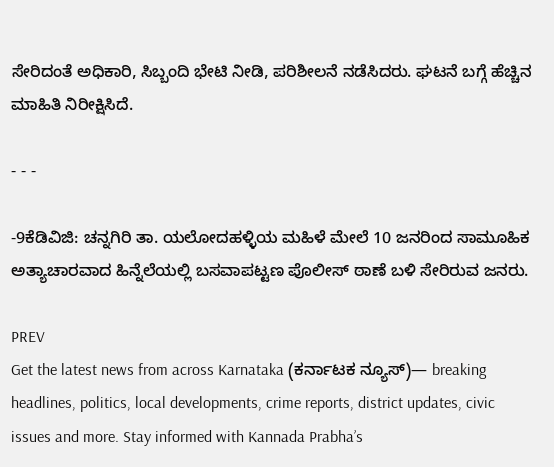ಸೇರಿದಂತೆ ಅಧಿಕಾರಿ, ಸಿಬ್ಬಂದಿ ಭೇಟಿ ನೀಡಿ, ಪರಿಶೀಲನೆ ನಡೆಸಿದರು. ಘಟನೆ ಬಗ್ಗೆ ಹೆಚ್ಚಿನ ಮಾಹಿತಿ ನಿರೀಕ್ಷಿಸಿದೆ.

- - -

-9ಕೆಡಿವಿಜಿ: ಚನ್ನಗಿರಿ ತಾ. ಯಲೋದಹಳ್ಳಿಯ ಮಹಿಳೆ ಮೇಲೆ 10 ಜನರಿಂದ ಸಾಮೂಹಿಕ ಅತ್ಯಾಚಾರವಾದ ಹಿನ್ನೆಲೆಯಲ್ಲಿ ಬಸವಾಪಟ್ಟಣ ಪೊಲೀಸ್ ಠಾಣೆ ಬಳಿ ಸೇರಿರುವ ಜನರು.

PREV
Get the latest news from across Karnataka (ಕರ್ನಾಟಕ ನ್ಯೂಸ್)— breaking headlines, politics, local developments, crime reports, district updates, civic issues and more. Stay informed with Kannada Prabha’s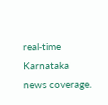real‑time Karnataka news coverage.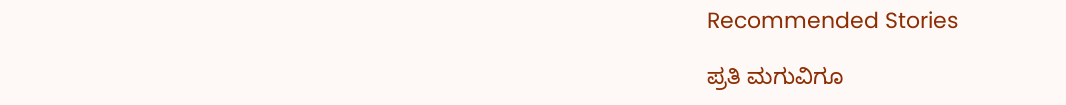Recommended Stories

ಪ್ರತಿ ಮಗುವಿಗೂ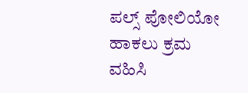ಪಲ್ಸ್ ಪೋಲಿಯೋ ಹಾಕಲು ಕ್ರಮ ವಹಿಸಿ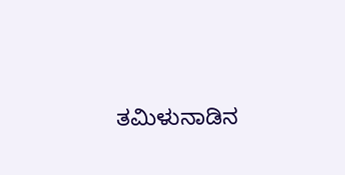ತಮಿಳುನಾಡಿನ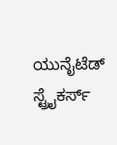ಯುನೈಟೆಡ್ ಸ್ಟ್ರೈಕರ್ಸ್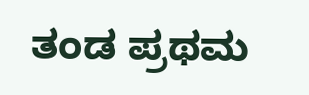ತಂಡ ಪ್ರಥಮ